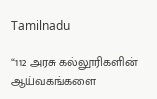Tamilnadu

“112 அரசு கல்லூரிகளின் ஆய்வகங்களை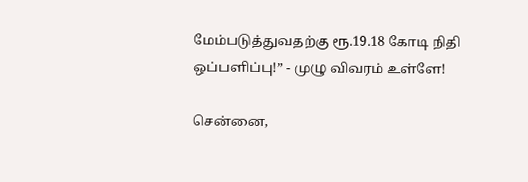மேம்படுத்துவதற்கு ரூ.19.18 கோடி நிதி ஒப்பளிப்பு!” - முழு விவரம் உள்ளே!

சென்னை,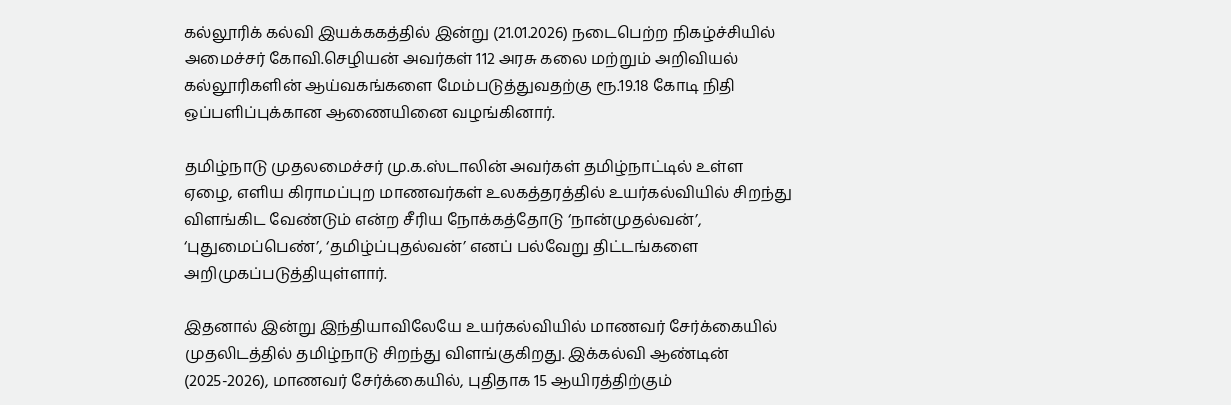கல்லூரிக் கல்வி இயக்ககத்தில் இன்று (21.01.2026) நடைபெற்ற நிகழ்ச்சியில் அமைச்சர் கோவி.செழியன் அவர்கள் 112 அரசு கலை மற்றும் அறிவியல் கல்லூரிகளின் ஆய்வகங்களை மேம்படுத்துவதற்கு ரூ.19.18 கோடி நிதி ஒப்பளிப்புக்கான ஆணையினை வழங்கினார்.

தமிழ்நாடு முதலமைச்சர் மு.க.ஸ்டாலின் அவர்கள் தமிழ்நாட்டில் உள்ள ஏழை, எளிய கிராமப்புற மாணவர்கள் உலகத்தரத்தில் உயர்கல்வியில் சிறந்து விளங்கிட வேண்டும் என்ற சீரிய நோக்கத்தோடு ‘நான்முதல்வன்’, ‘புதுமைப்பெண்’, ‘தமிழ்ப்புதல்வன்’ எனப் பல்வேறு திட்டங்களை அறிமுகப்படுத்தியுள்ளார்.

இதனால் இன்று இந்தியாவிலேயே உயர்கல்வியில் மாணவர் சேர்க்கையில் முதலிடத்தில் தமிழ்நாடு சிறந்து விளங்குகிறது. இக்கல்வி ஆண்டின் (2025-2026), மாணவர் சேர்க்கையில், புதிதாக 15 ஆயிரத்திற்கும்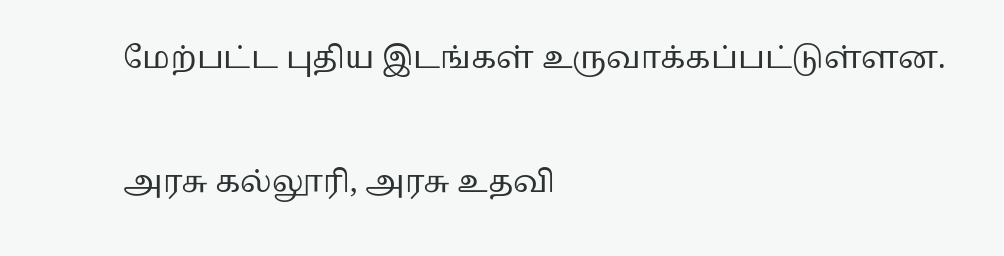மேற்பட்ட புதிய இடங்கள் உருவாக்கப்பட்டுள்ளன.

அரசு கல்லூரி, அரசு உதவி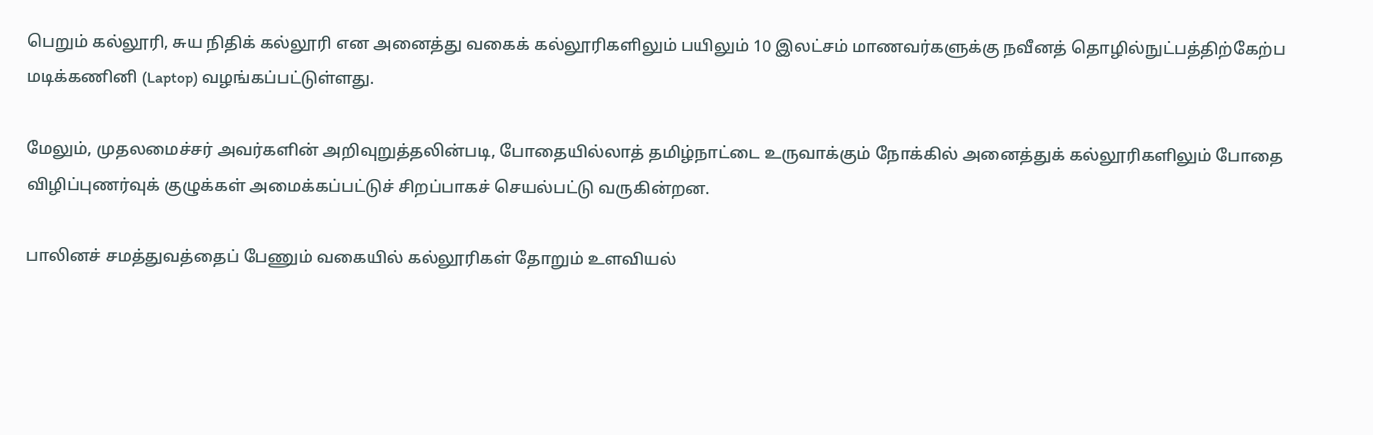பெறும் கல்லூரி, சுய நிதிக் கல்லூரி என அனைத்து வகைக் கல்லூரிகளிலும் பயிலும் 10 இலட்சம் மாணவர்களுக்கு நவீனத் தொழில்நுட்பத்திற்கேற்ப மடிக்கணினி (Laptop) வழங்கப்பட்டுள்ளது.

மேலும், முதலமைச்சர் அவர்களின் அறிவுறுத்தலின்படி, போதையில்லாத் தமிழ்நாட்டை உருவாக்கும் நோக்கில் அனைத்துக் கல்லூரிகளிலும் போதை விழிப்புணர்வுக் குழுக்கள் அமைக்கப்பட்டுச் சிறப்பாகச் செயல்பட்டு வருகின்றன.

பாலினச் சமத்துவத்தைப் பேணும் வகையில் கல்லூரிகள் தோறும் உளவியல்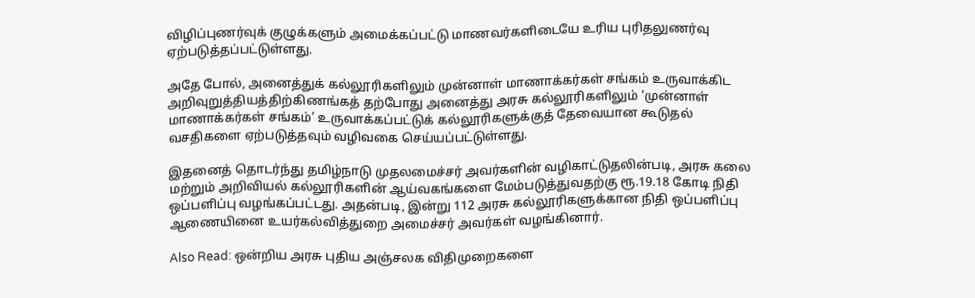விழிப்புணர்வுக் குழுக்களும் அமைக்கப்பட்டு மாணவர்களிடையே உரிய புரிதலுணர்வு ஏற்படுத்தப்பட்டுள்ளது.

அதே போல், அனைத்துக் கல்லூரிகளிலும் முன்னாள் மாணாக்கர்கள் சங்கம் உருவாக்கிட அறிவுறுத்தியத்திற்கிணங்கத் தற்போது அனைத்து அரசு கல்லூரிகளிலும் ‘முன்னாள் மாணாக்கர்கள் சங்கம்’ உருவாக்கப்பட்டுக் கல்லூரிகளுக்குத் தேவையான கூடுதல் வசதிகளை ஏற்படுத்தவும் வழிவகை செய்யப்பட்டுள்ளது.

இதனைத் தொடர்ந்து தமிழ்நாடு முதலமைச்சர் அவர்களின் வழிகாட்டுதலின்படி, அரசு கலை மற்றும் அறிவியல் கல்லூரிகளின் ஆய்வகங்களை மேம்படுத்துவதற்கு ரூ.19.18 கோடி நிதி ஒப்பளிப்பு வழங்கப்பட்டது. அதன்படி, இன்று 112 அரசு கல்லூரிகளுக்கான நிதி ஒப்பளிப்பு ஆணையினை உயர்கல்வித்துறை அமைச்சர் அவர்கள் வழங்கினார்.

Also Read: ஒன்றிய அரசு புதிய அஞ்சலக விதிமுறைகளை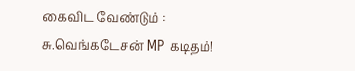கைவிட வேண்டும் : சு.வெங்கடேசன் MP கடிதம்!